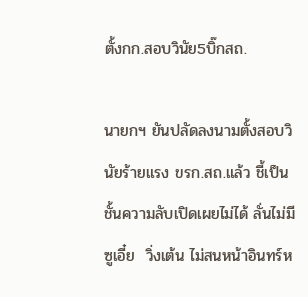ตั้งกก.สอบวินัย5บิ๊กสถ.

นายกฯ ยันปลัดลงนามตั้งสอบวินัยร้ายแรง ขรก.สถ.แล้ว ชี้เป็นชั้นความลับเปิดเผยไม่ได้ ลั่นไม่มีซูเอี๋ย  วิ่งเต้น ไม่สนหน้าอินทร์ห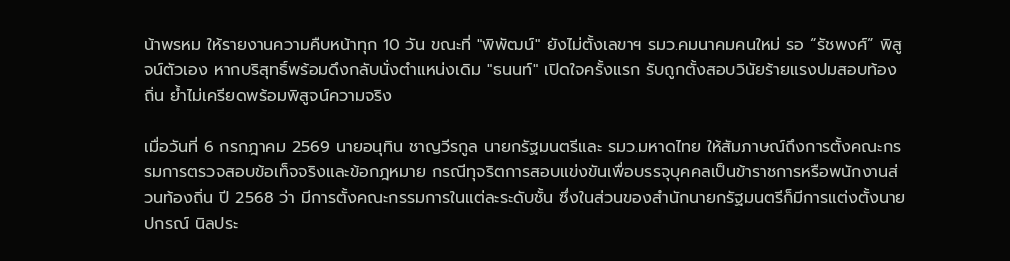น้าพรหม ให้รายงานความคืบหน้าทุก 10 วัน ขณะที่ "พิพัฒน์" ยังไม่ตั้งเลขาฯ รมว.คมนาคมคนใหม่ รอ “รัชพงศ์” พิสูจน์ตัวเอง หากบริสุทธิ์พร้อมดึงกลับนั่งตำแหน่งเดิม "ธนนท์" เปิดใจครั้งแรก รับถูกตั้งสอบวินัยร้ายแรงปมสอบท้องถิ่น ย้ำไม่เครียดพร้อมพิสูจน์ความจริง

เมื่อวันที่ 6 กรกฎาคม 2569 นายอนุทิน ชาญวีรกูล นายกรัฐมนตรีและ รมว.มหาดไทย ให้สัมภาษณ์ถึงการตั้งคณะกรรมการตรวจสอบข้อเท็จจริงและข้อกฎหมาย กรณีทุจริตการสอบแข่งขันเพื่อบรรจุบุคคลเป็นข้าราชการหรือพนักงานส่วนท้องถิ่น ปี 2568 ว่า มีการตั้งคณะกรรมการในแต่ละระดับชั้น ซึ่งในส่วนของสำนักนายกรัฐมนตรีก็มีการแต่งตั้งนายปกรณ์ นิลประ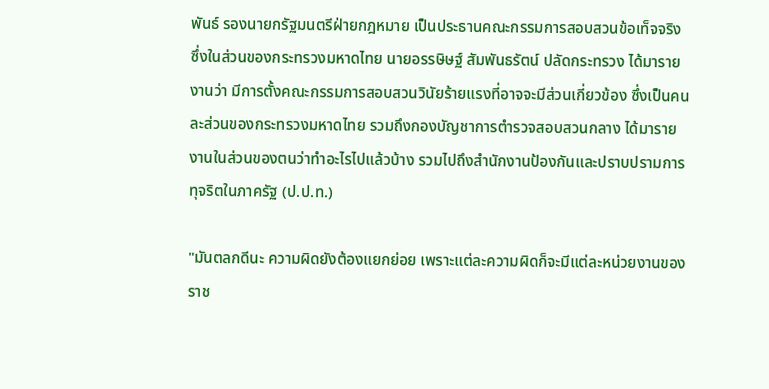พันธ์ รองนายกรัฐมนตรีฝ่ายกฎหมาย เป็นประธานคณะกรรมการสอบสวนข้อเท็จจริง ซึ่งในส่วนของกระทรวงมหาดไทย นายอรรษิษฐ์ สัมพันธรัตน์ ปลัดกระทรวง ได้มารายงานว่า มีการตั้งคณะกรรมการสอบสวนวินัยร้ายแรงที่อาจจะมีส่วนเกี่ยวข้อง ซึ่งเป็นคนละส่วนของกระทรวงมหาดไทย รวมถึงกองบัญชาการตำรวจสอบสวนกลาง ได้มารายงานในส่วนของตนว่าทำอะไรไปแล้วบ้าง รวมไปถึงสำนักงานป้องกันและปราบปรามการทุจริตในภาครัฐ (ป.ป.ท.)

"มันตลกดีนะ ความผิดยังต้องแยกย่อย เพราะแต่ละความผิดก็จะมีแต่ละหน่วยงานของราช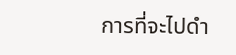การที่จะไปดำ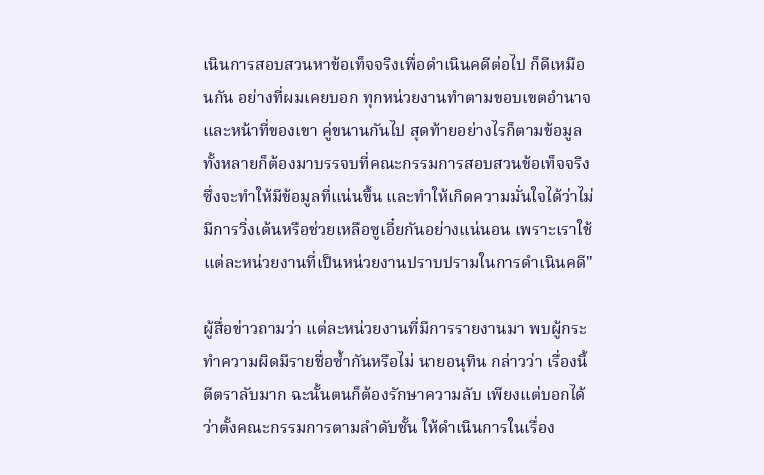เนินการสอบสวนหาข้อเท็จจริงเพื่อดำเนินคดีต่อไป ก็ดีเหมือนกัน อย่างที่ผมเคยบอก ทุกหน่วยงานทำตามขอบเขตอำนาจและหน้าที่ของเขา คู่ขนานกันไป สุดท้ายอย่างไรก็ตามข้อมูลทั้งหลายก็ต้องมาบรรจบที่คณะกรรมการสอบสวนข้อเท็จจริง ซึ่งจะทำให้มีข้อมูลที่แน่นขึ้น และทำให้เกิดความมั่นใจได้ว่าไม่มีการวิ่งเต้นหรือช่วยเหลือซูเอี๋ยกันอย่างแน่นอน เพราะเราใช้แต่ละหน่วยงานที่เป็นหน่วยงานปราบปรามในการดำเนินคดี"

ผู้สื่อข่าวถามว่า แต่ละหน่วยงานที่มีการรายงานมา พบผู้กระทำความผิดมีรายชื่อซ้ำกันหรือไม่ นายอนุทิน กล่าวว่า เรื่องนี้ตีตราลับมาก ฉะนั้นตนก็ต้องรักษาความลับ เพียงแต่บอกได้ว่าตั้งคณะกรรมการตามลำดับชั้น ให้ดำเนินการในเรื่อง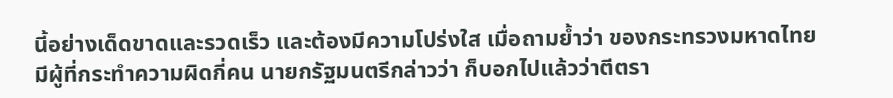นี้อย่างเด็ดขาดและรวดเร็ว และต้องมีความโปร่งใส เมื่อถามย้ำว่า ของกระทรวงมหาดไทยมีผู้ที่กระทำความผิดกี่คน นายกรัฐมนตรีกล่าวว่า ก็บอกไปแล้วว่าตีตรา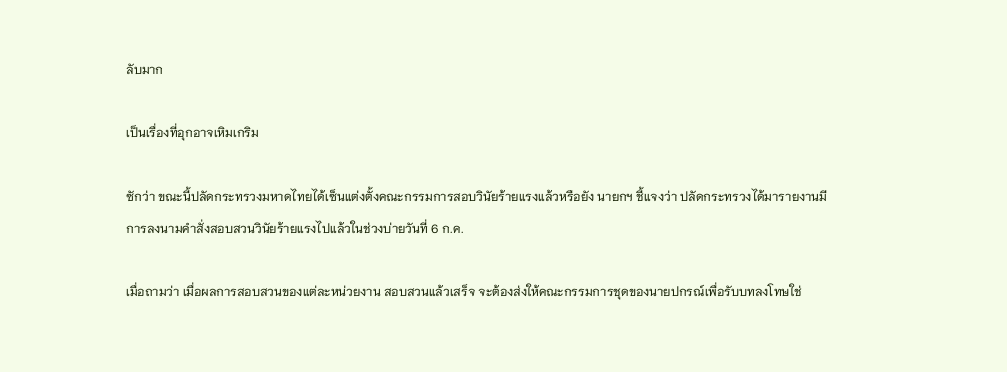ลับมาก

เป็นเรื่องที่อุกอาจเหิมเกริม

ซักว่า ขณะนี้ปลัดกระทรวงมหาดไทยได้เซ็นแต่งตั้งคณะกรรมการสอบวินัยร้ายแรงแล้วหรือยัง นายกฯ ชี้แจงว่า ปลัดกระทรวงได้มารายงานมีการลงนามคำสั่งสอบสวนวินัยร้ายแรงไปแล้วในช่วงบ่ายวันที่ 6 ก.ค.

เมื่อถามว่า เมื่อผลการสอบสวนของแต่ละหน่วยงาน สอบสวนแล้วเสร็จ จะต้องส่งให้คณะกรรมการชุดของนายปกรณ์เพื่อรับบทลงโทษใช่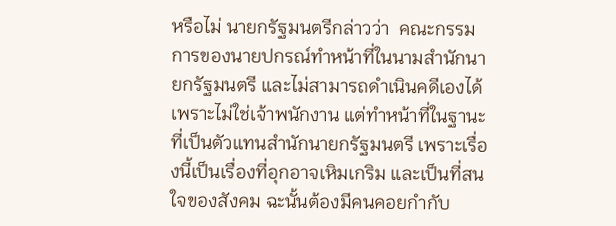หรือไม่ นายกรัฐมนตรีกล่าวว่า  คณะกรรมการของนายปกรณ์ทำหน้าที่ในนามสำนักนายกรัฐมนตรี และไม่สามารถดำเนินคดีเองได้ เพราะไม่ใช่เจ้าพนักงาน แต่ทำหน้าที่ในฐานะที่เป็นตัวแทนสำนักนายกรัฐมนตรี เพราะเรื่องนี้เป็นเรื่องที่อุกอาจเหิมเกริม และเป็นที่สนใจของสังคม ฉะนั้นต้องมีคนคอยกำกับ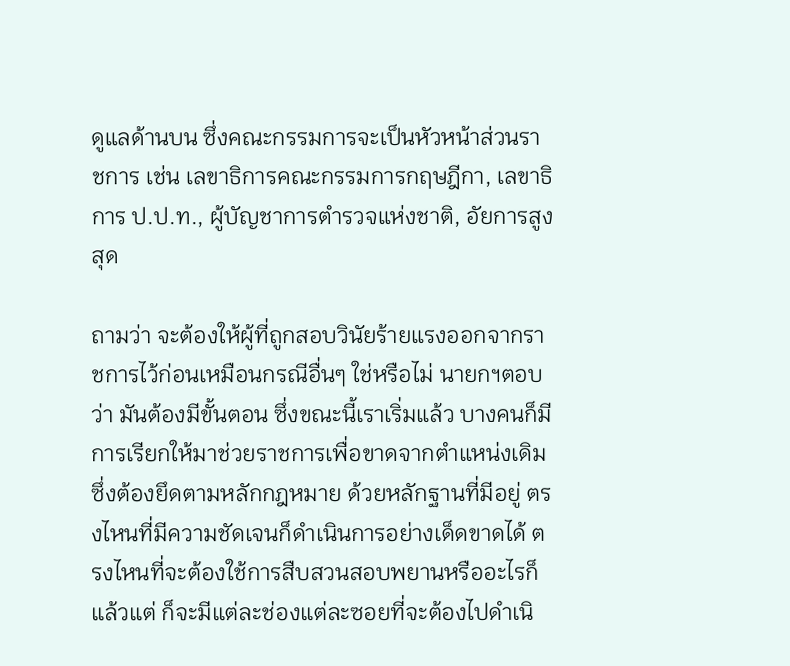ดูแลด้านบน ซึ่งคณะกรรมการจะเป็นหัวหน้าส่วนราชการ เช่น เลขาธิการคณะกรรมการกฤษฎีกา, เลขาธิการ ป.ป.ท., ผู้บัญชาการตำรวจแห่งชาติ, อัยการสูงสุด

ถามว่า จะต้องให้ผู้ที่ถูกสอบวินัยร้ายแรงออกจากราชการไว้ก่อนเหมือนกรณีอื่นๆ ใช่หรือไม่ นายกฯตอบว่า มันต้องมีขั้นตอน ซึ่งขณะนี้เราเริ่มแล้ว บางคนก็มีการเรียกให้มาช่วยราชการเพื่อขาดจากตำแหน่งเดิม ซึ่งต้องยึดตามหลักกฎหมาย ด้วยหลักฐานที่มีอยู่ ตรงไหนที่มีความชัดเจนก็ดำเนินการอย่างเด็ดขาดได้ ตรงไหนที่จะต้องใช้การสืบสวนสอบพยานหรืออะไรก็แล้วแต่ ก็จะมีแต่ละช่องแต่ละซอยที่จะต้องไปดำเนิ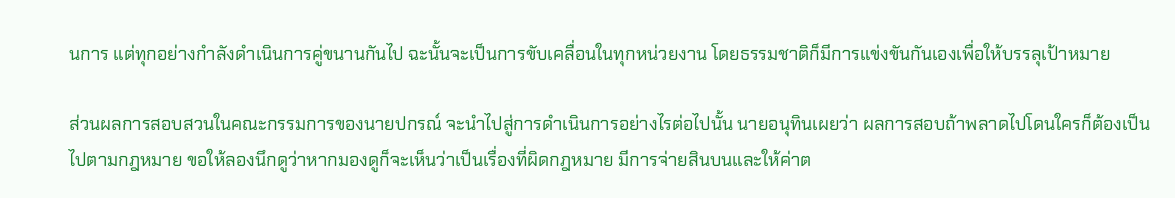นการ แต่ทุกอย่างกำลังดำเนินการคู่ขนานกันไป ฉะนั้นจะเป็นการขับเคลื่อนในทุกหน่วยงาน โดยธรรมชาติก็มีการแข่งขันกันเองเพื่อให้บรรลุเป้าหมาย

ส่วนผลการสอบสวนในคณะกรรมการของนายปกรณ์ จะนำไปสู่การดำเนินการอย่างไรต่อไปนั้น นายอนุทินเผยว่า ผลการสอบถ้าพลาดไปโดนใครก็ต้องเป็นไปตามกฎหมาย ขอให้ลองนึกดูว่าหากมองดูก็จะเห็นว่าเป็นเรื่องที่ผิดกฎหมาย มีการจ่ายสินบนและให้ค่าต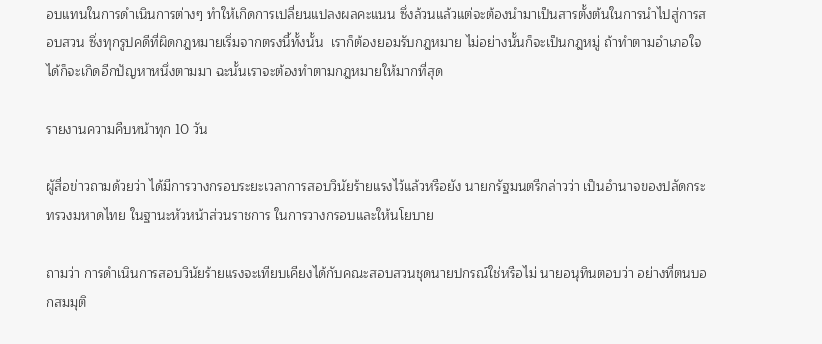อบแทนในการดำเนินการต่างๆ ทำให้เกิดการเปลี่ยนแปลงผลคะแนน ซึ่งล้วนแล้วแต่จะต้องนำมาเป็นสารตั้งต้นในการนำไปสู่การสอบสวน ซึ่งทุกรูปคดีที่ผิดกฎหมายเริ่มจากตรงนี้ทั้งนั้น  เราก็ต้องยอมรับกฎหมาย ไม่อย่างนั้นก็จะเป็นกฎหมู่ ถ้าทำตามอำเภอใจได้ก็จะเกิดอีกปัญหาหนึ่งตามมา ฉะนั้นเราจะต้องทำตามกฎหมายให้มากที่สุด

รายงานความคืบหน้าทุก 10 วัน

ผูัสื่อข่าวถามด้วยว่า ได้มีการวางกรอบระยะเวลาการสอบวินัยร้ายแรงไว้แล้วหรือยัง นายกรัฐมนตรีกล่าวว่า เป็นอำนาจของปลัดกระทรวงมหาดไทย ในฐานะหัวหน้าส่วนราชการ ในการวางกรอบและให้นโยบาย

ถามว่า การดำเนินการสอบวินัยร้ายแรงจะเทียบเคียงได้กับคณะสอบสวนชุดนายปกรณ์ใช่หรือไม่ นายอนุทินตอบว่า อย่างที่ตนบอกสมมุติ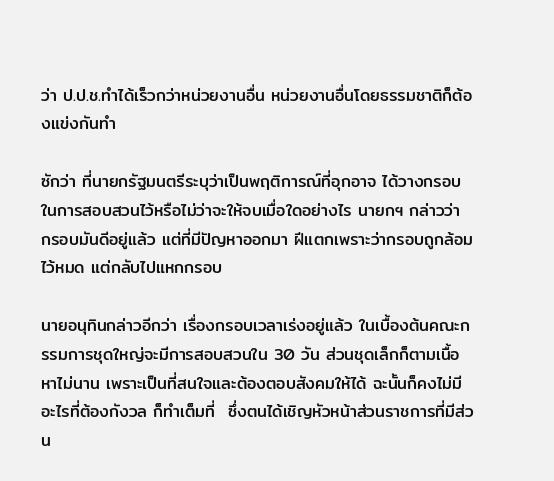ว่า ป.ป.ช.ทำได้เร็วกว่าหน่วยงานอื่น หน่วยงานอื่นโดยธรรมชาติก็ต้องแข่งกันทำ

ซักว่า ที่นายกรัฐมนตรีระบุว่าเป็นพฤติการณ์ที่อุกอาจ ได้วางกรอบในการสอบสวนไว้หรือไม่ว่าจะให้จบเมื่อใดอย่างไร นายกฯ กล่าวว่า กรอบมันดีอยู่แล้ว แต่ที่มีปัญหาออกมา ฝีแตกเพราะว่ากรอบถูกล้อมไว้หมด แต่กลับไปแหกกรอบ

นายอนุทินกล่าวอีกว่า เรื่องกรอบเวลาเร่งอยู่แล้ว ในเบื้องต้นคณะกรรมการชุดใหญ่จะมีการสอบสวนใน 30 วัน ส่วนชุดเล็กก็ตามเนื้อหาไม่นาน เพราะเป็นที่สนใจและต้องตอบสังคมให้ได้ ฉะนั้นก็คงไม่มีอะไรที่ต้องกังวล ก็ทำเต็มที่  ซึ่งตนได้เชิญหัวหน้าส่วนราชการที่มีส่วน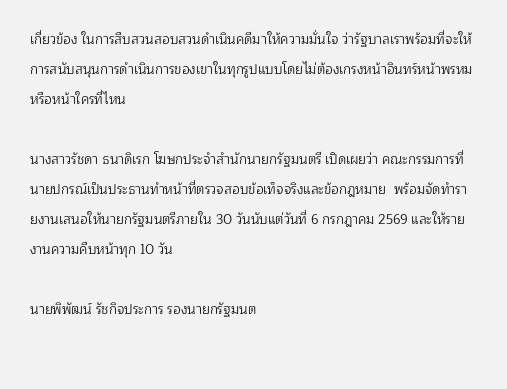เกี่ยวข้อง ในการสืบสวนสอบสวนดำเนินคดีมาให้ความมั่นใจ ว่ารัฐบาลเราพร้อมที่จะให้การสนับสนุนการดำเนินการของเขาในทุกรูปแบบโดยไม่ต้องเกรงหน้าอินทร์หน้าพรหม หรือหน้าใครที่ไหน

นางสาวรัชดา ธนาดิเรก โฆษกประจำสำนักนายกรัฐมนตรี เปิดเผยว่า คณะกรรมการที่นายปกรณ์เป็นประธานทำหน้าที่ตรวจสอบข้อเท็จจริงและข้อกฎหมาย  พร้อมจัดทำรายงานเสนอให้นายกรัฐมนตรีภายใน 30 วันนับแต่วันที่ 6 กรกฎาคม 2569 และให้รายงานความคืบหน้าทุก 10 วัน

นายพิพัฒน์ รัชกิจประการ รองนายกรัฐมนต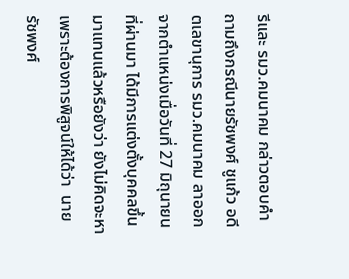รีและ รมว.คมนาคม กล่าวตอบคำถามถึงกรณีนายรัชพงศ์ ชูแก้ว อดีตเลขานุการ รมว.คมนาคม ลาออกจากตำแหน่งเมื่อวันที่ 27 มิถุนายนที่ผ่านมา ได้มีการแต่งตั้งบุคคลขึ้นมาแทนแล้วหรือยังว่า ยังไม่คิดจะหา เพราะต้องการพิสูจน์ให้ได้ว่า  นายรัชพงศ์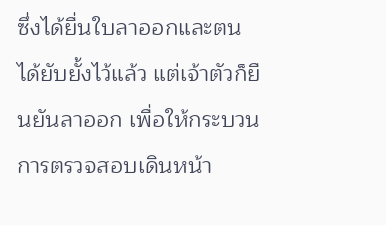ซึ่งได้ยื่นใบลาออกและตนได้ยับยั้งไว้แล้ว แต่เจ้าตัวก็ยืนยันลาออก เพื่อให้กระบวนการตรวจสอบเดินหน้า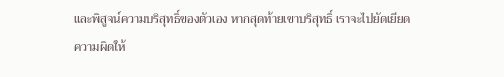และพิสูจน์ความบริสุทธิ์ของตัวเอง หากสุดท้ายเขาบริสุทธิ์ เราจะไปยัดเยียดความผิดให้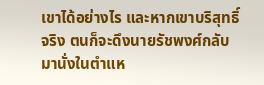เขาได้อย่างไร และหากเขาบริสุทธิ์จริง ตนก็จะดึงนายรัชพงศ์กลับมานั่งในตำแห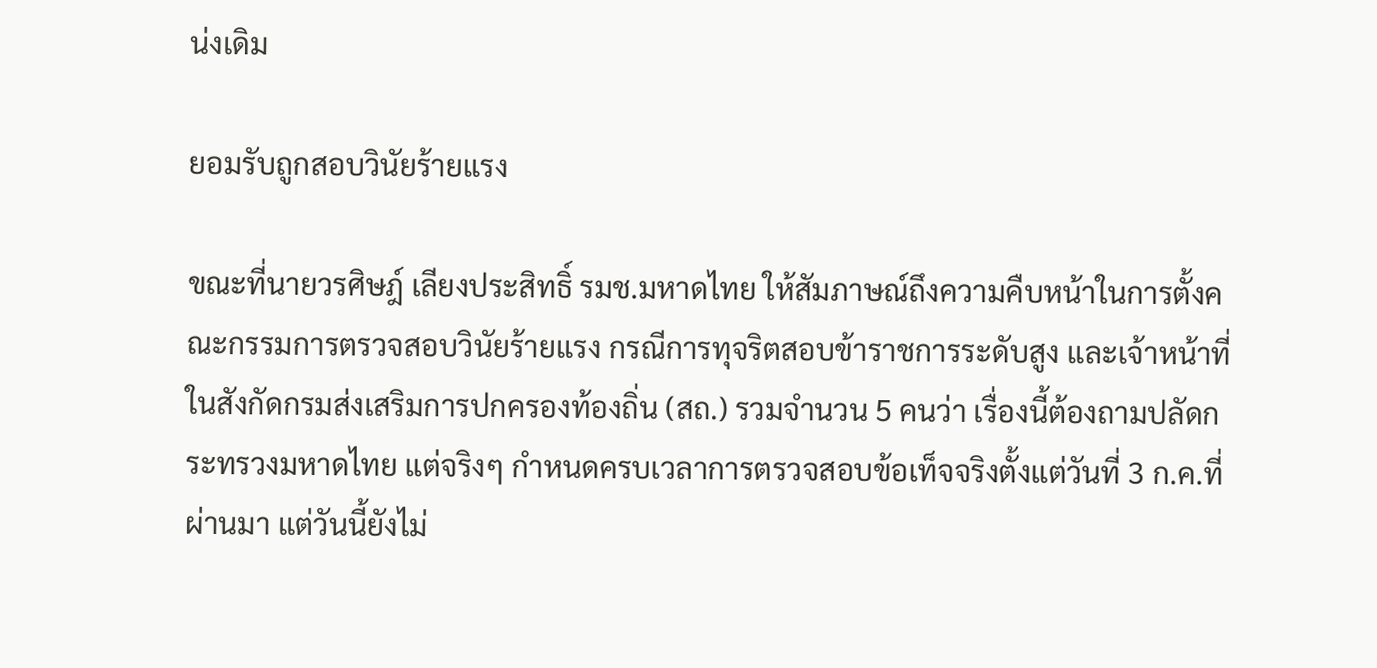น่งเดิม

ยอมรับถูกสอบวินัยร้ายแรง

ขณะที่นายวรศิษฎ์ เลียงประสิทธิ์ รมช.มหาดไทย ให้สัมภาษณ์ถึงความคืบหน้าในการตั้งคณะกรรมการตรวจสอบวินัยร้ายแรง กรณีการทุจริตสอบข้าราชการระดับสูง และเจ้าหน้าที่ในสังกัดกรมส่งเสริมการปกครองท้องถิ่น (สถ.) รวมจำนวน 5 คนว่า เรื่องนี้ต้องถามปลัดกระทรวงมหาดไทย แต่จริงๆ กำหนดครบเวลาการตรวจสอบข้อเท็จจริงตั้งแต่วันที่ 3 ก.ค.ที่ผ่านมา แต่วันนี้ยังไม่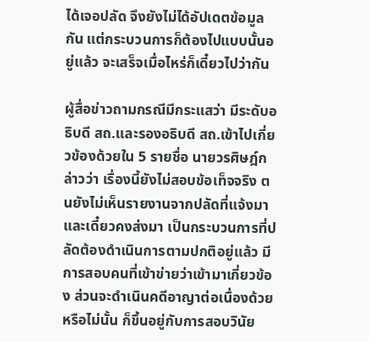ได้เจอปลัด จึงยังไม่ได้อัปเดตข้อมูลกัน แต่กระบวนการก็ต้องไปแบบนั้นอยู่แล้ว จะเสร็จเมื่อไหร่ก็เดี๋ยวไปว่ากัน

ผู้สื่อข่าวถามกรณีมีกระแสว่า มีระดับอธิบดี สถ.และรองอธิบดี สถ.เข้าไปเกี่ยวข้องด้วยใน 5 รายชื่อ นายวรศิษฎ์กล่าวว่า เรื่องนี้ยังไม่สอบข้อเท็จจริง ตนยังไม่เห็นรายงานจากปลัดที่แจ้งมา และเดี๋ยวคงส่งมา เป็นกระบวนการที่ปลัดต้องดำเนินการตามปกติอยู่แล้ว มีการสอบคนที่เข้าข่ายว่าเข้ามาเกี่ยวข้อง ส่วนจะดำเนินคดีอาญาต่อเนื่องด้วยหรือไม่นั้น ก็ขึ้นอยู่กับการสอบวินัย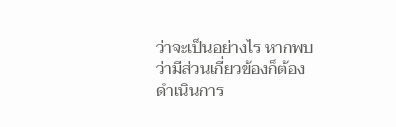ว่าจะเป็นอย่างไร หากพบว่ามีส่วนเกี่ยวข้องก็ต้องดำเนินการ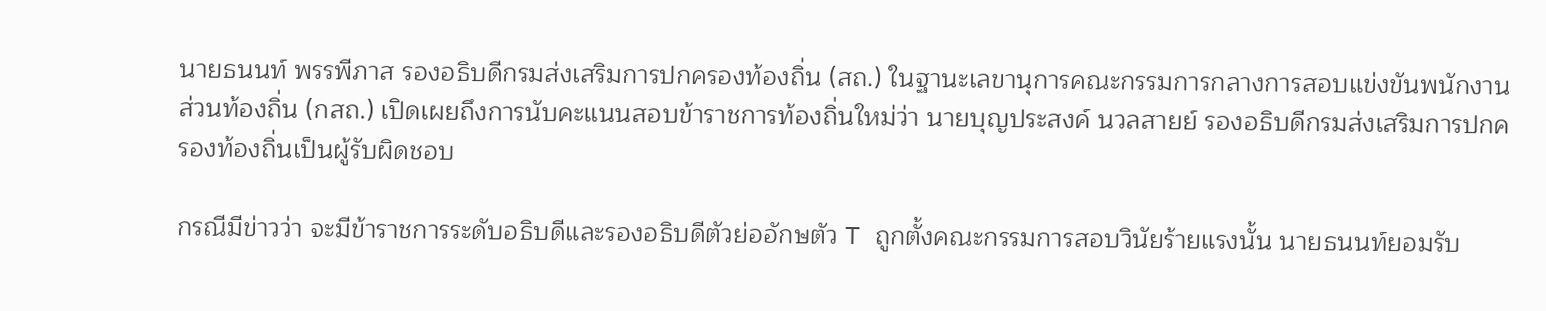นายธนนท์ พรรพีภาส รองอธิบดีกรมส่งเสริมการปกครองท้องถิ่น (สถ.) ในฐานะเลขานุการคณะกรรมการกลางการสอบแข่งขันพนักงานส่วนท้องถิ่น (กสถ.) เปิดเผยถึงการนับคะแนนสอบข้าราชการท้องถิ่นใหม่ว่า นายบุญประสงค์ นวลสายย์ รองอธิบดีกรมส่งเสริมการปกครองท้องถิ่นเป็นผู้รับผิดชอบ

กรณีมีข่าวว่า จะมีข้าราชการระดับอธิบดีและรองอธิบดีตัวย่ออักษตัว T ถูกตั้งคณะกรรมการสอบวินัยร้ายแรงนั้น นายธนนท์ยอมรับ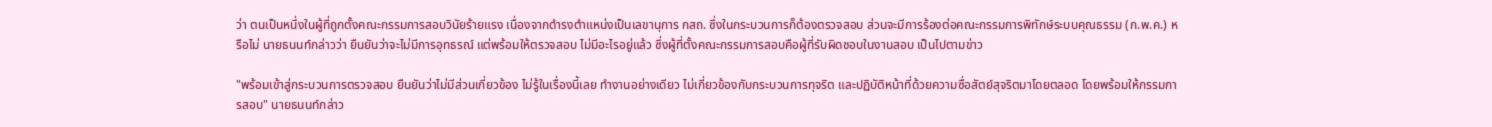ว่า ตนเป็นหนึ่งในผู้ที่ถูกตั้งคณะกรรมการสอบวินัยร้ายแรง เนื่องจากดำรงตำแหน่งเป็นเลขานุการ กสถ. ซึ่งในกระบวนการก็ต้องตรวจสอบ ส่วนจะมีการร้องต่อคณะกรรมการพิทักษ์ระบบคุณธรรม (ก.พ.ค.) หรือไม่ นายธนนท์กล่าวว่า ยืนยันว่าจะไม่มีการอุทธรณ์ แต่พร้อมให้ตรวจสอบ ไม่มีอะไรอยู่แล้ว ซึ่งผู้ที่ตั้งคณะกรรมการสอบคือผู้ที่รับผิดชอบในงานสอบ เป็นไปตามข่าว

"พร้อมเข้าสู่กระบวนการตรวจสอบ ยืนยันว่าไม่มีส่วนเกี่ยวข้อง ไม่รู้ในเรื่องนี้เลย ทำงานอย่างเดียว ไม่เกี่ยวข้องกับกระบวนการทุจริต และปฏิบัติหน้าที่ด้วยความซื่อสัตย์สุจริตมาโดยตลอด โดยพร้อมให้กรรมการสอบ" นายธนนท์กล่าว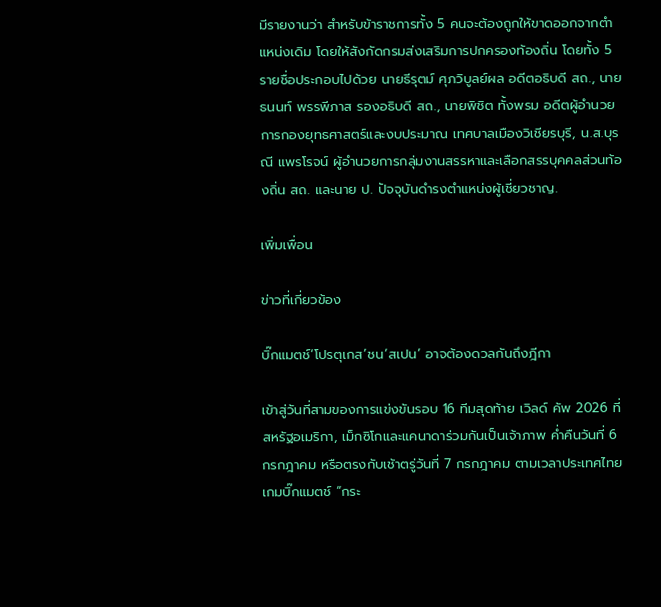มีรายงานว่า สำหรับข้าราชการทั้ง 5 คนจะต้องถูกให้ขาดออกจากตำแหน่งเดิม โดยให้สังกัดกรมส่งเสริมการปกครองท้องถิ่น โดยทั้ง 5 รายชื่อประกอบไปด้วย นายธีรุตม์ ศุภวิบูลย์ผล อดีตอธิบดี สถ., นายธนนท์ พรรพีภาส รองอธิบดี สถ., นายพิชิต ทั้งพรม อดีตผู้อำนวยการกองยุทธศาสตร์และงบประมาณ เทศบาลเมืองวิเชียรบุรี, น.ส.บุรณี แพรโรจน์ ผู้อำนวยการกลุ่มงานสรรหาและเลือกสรรบุคคลส่วนท้องถิ่น สถ. และนาย ป. ปัจจุบันดำรงตำแหน่งผู้เชี่ยวชาญ.

เพิ่มเพื่อน

ข่าวที่เกี่ยวข้อง

บิ๊กแมตช์‘โปรตุเกส’ชน‘สเปน’ อาจต้องดวลกันถึงฎีกา

เข้าสู่วันที่สามของการแข่งขันรอบ 16 ทีมสุดท้าย เวิลด์ คัพ 2026 ที่สหรัฐอเมริกา, เม็กซิโกและแคนาดาร่วมกันเป็นเจ้าภาพ ค่ำคืนวันที่ 6 กรกฎาคม หรือตรงกับเช้าตรู่วันที่ 7 กรกฎาคม ตามเวลาประเทศไทย เกมบิ๊กแมตช์ “กระ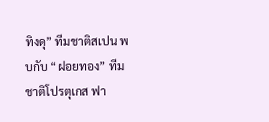ทิงดุ” ทีมชาติสเปน พบกับ “ฝอยทอง” ทีมชาติโปรตุเกส ฟา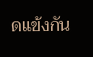ดแข้งกัน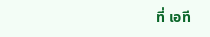ที่ เอที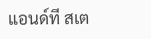แอนด์ที สเต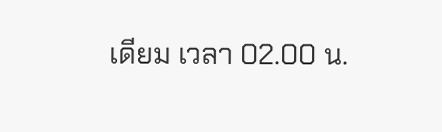เดียม เวลา 02.00 น.